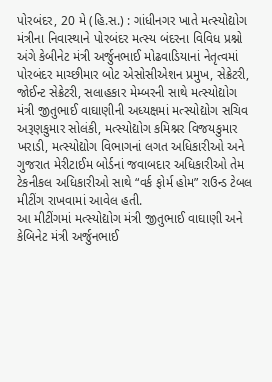પોરબંદર, 20 મે (હિ.સ.) : ગાંધીનગર ખાતે મત્સ્યોદ્યોગ મંત્રીના નિવાસ્થાને પોરબંદર મત્સ્ય બંદરના વિવિધ પ્રશ્નો અંગે કેબીનેટ મંત્રી અર્જુનભાઈ મોઢવાડિયાનાં નેતૃત્વમાં પોરબંદર માચ્છીમાર બોટ એસોસીએશન પ્રમુખ, સેક્રેટરી, જોઈન્ટ સેક્રેટરી, સલાહકાર મેમ્બરની સાથે મત્સ્યોદ્યોગ મંત્રી જીતુભાઈ વાઘાણીની અધ્યક્ષમાં મત્સ્યોદ્યોગ સચિવ અરૂણકુમાર સોલંકી, મત્સ્યોદ્યોગ કમિશ્નર વિજયકુમાર ખરાડી, મત્સ્યોદ્યોગ વિભાગનાં લગત અધિકારીઓ અને ગુજરાત મેરીટાઈમ બોર્ડનાં જવાબદાર અધિકારીઓ તેમ ટેકનીકલ અધિકારીઓ સાથે “વર્ક ફોર્મ હોમ” રાઉન્ડ ટેબલ મીટીંગ રાખવામાં આવેલ હતી.
આ મીટીંગમાં મત્સ્યોદ્યોગ મંત્રી જીતુભાઈ વાઘાણી અને કેબિનેટ મંત્રી અર્જુનભાઈ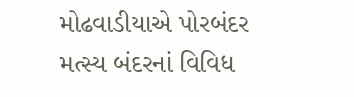મોઢવાડીયાએ પોરબંદર મત્સ્ય બંદરનાં વિવિધ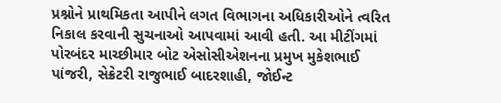પ્રશ્નોને પ્રાથમિકતા આપીને લગત વિભાગના અધિકારીઓને ત્વરિત નિકાલ કરવાની સુચનાઓ આપવામાં આવી હતી. આ મીટીંગમાં પોરબંદર માચ્છીમાર બોટ એસોસીએશનના પ્રમુખ મુકેશભાઈ પાંજરી, સેક્રેટરી રાજુભાઈ બાદરશાહી, જોઈન્ટ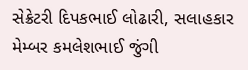સેક્રેટરી દિપકભાઈ લોઢારી, સલાહકાર મેમ્બર કમલેશભાઈ જુંગી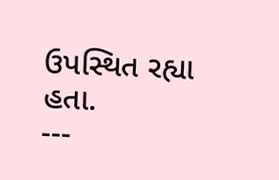ઉપસ્થિત રહ્યા હતા.
---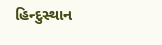હિન્દુસ્થાન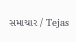સમાચાર / Tejas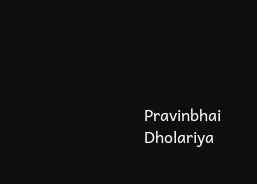Pravinbhai Dholariya